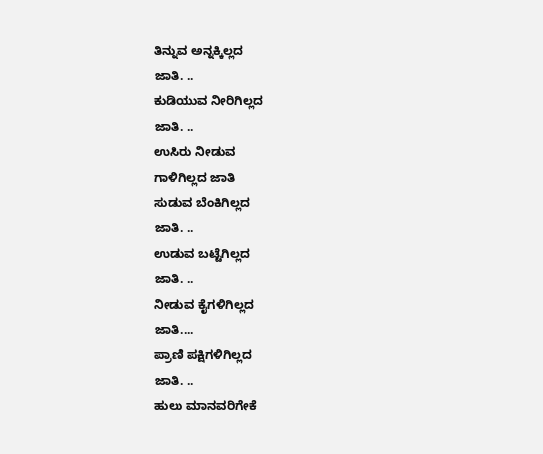ತಿನ್ನುವ ಅನ್ನಕ್ಕಿಲ್ಲದ
ಜಾತಿ. ..
ಕುಡಿಯುವ ನೀರಿಗಿಲ್ಲದ
ಜಾತಿ. ..
ಉಸಿರು ನೀಡುವ
ಗಾಳಿಗಿಲ್ಲದ ಜಾತಿ
ಸುಡುವ ಬೆಂಕಿಗಿಲ್ಲದ
ಜಾತಿ. ..
ಉಡುವ ಬಟ್ಟೆಗಿಲ್ಲದ
ಜಾತಿ. ..
ನೀಡುವ ಕೈಗಳಿಗಿಲ್ಲದ
ಜಾತಿ....
ಪ್ರಾಣಿ ಪಕ್ಷಿಗಳಿಗಿಲ್ಲದ
ಜಾತಿ. ..
ಹುಲು ಮಾನವರಿಗೇಕೆ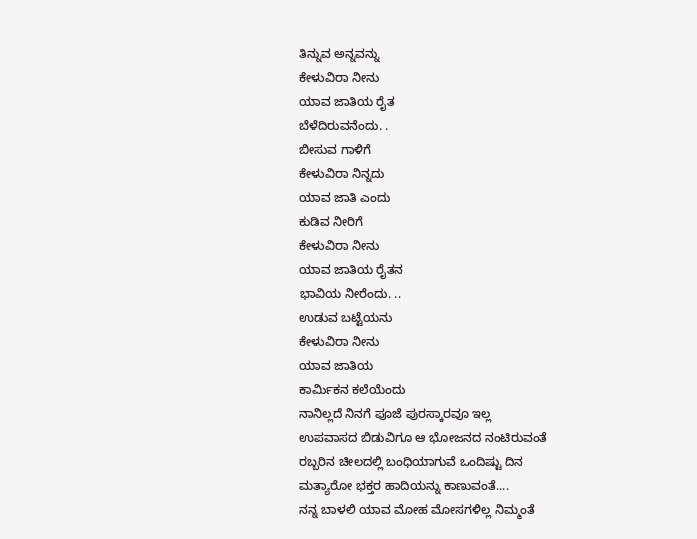ತಿನ್ನುವ ಅನ್ನವನ್ನು
ಕೇಳುವಿರಾ ನೀನು
ಯಾವ ಜಾತಿಯ ರೈತ
ಬೆಳೆದಿರುವನೆಂದು. .
ಬೀಸುವ ಗಾಳಿಗೆ
ಕೇಳುವಿರಾ ನಿನ್ನದು
ಯಾವ ಜಾತಿ ಎಂದು
ಕುಡಿವ ನೀರಿಗೆ
ಕೇಳುವಿರಾ ನೀನು
ಯಾವ ಜಾತಿಯ ರೈತನ
ಭಾವಿಯ ನೀರೆಂದು. ..
ಉಡುವ ಬಟ್ಟೆಯನು
ಕೇಳುವಿರಾ ನೀನು
ಯಾವ ಜಾತಿಯ
ಕಾರ್ಮಿಕನ ಕಲೆಯೆಂದು
ನಾನಿಲ್ಲದೆ ನಿನಗೆ ಪೂಜೆ ಪುರಸ್ಕಾರವೂ ಇಲ್ಲ
ಉಪವಾಸದ ಬಿಡುವಿಗೂ ಆ ಭೋಜನದ ನಂಟಿರುವಂತೆ
ರಬ್ಬರಿನ ಚೀಲದಲ್ಲಿ ಬಂಧಿಯಾಗುವೆ ಒಂದಿಷ್ಟು ದಿನ
ಮತ್ಯಾರೋ ಭಕ್ತರ ಹಾದಿಯನ್ನು ಕಾಣುವಂತೆ....
ನನ್ನ ಬಾಳಲಿ ಯಾವ ಮೋಹ ಮೋಸಗಳಿಲ್ಲ ನಿಮ್ಮಂತೆ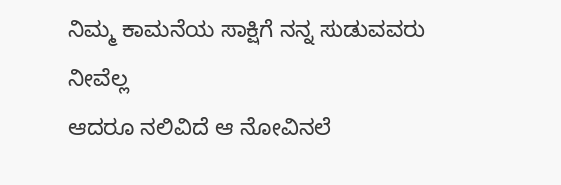ನಿಮ್ಮ ಕಾಮನೆಯ ಸಾಕ್ಷಿಗೆ ನನ್ನ ಸುಡುವವರು ನೀವೆಲ್ಲ
ಆದರೂ ನಲಿವಿದೆ ಆ ನೋವಿನಲೆ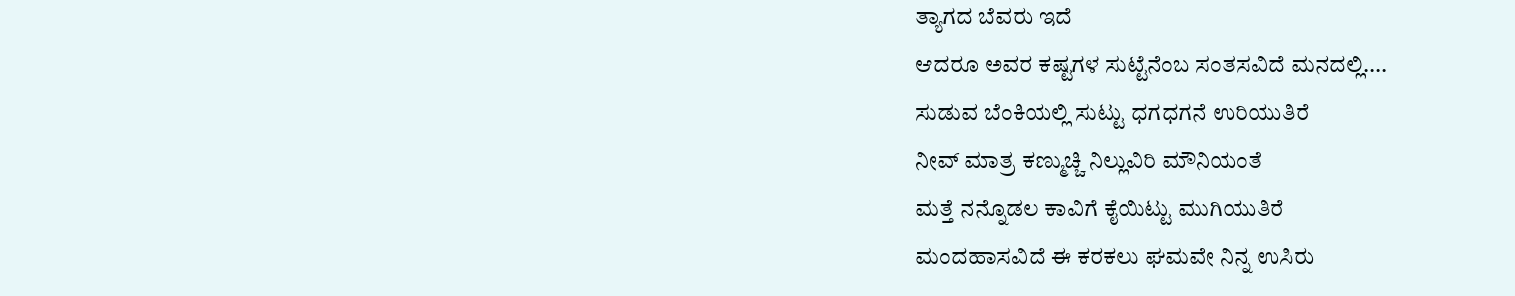ತ್ಯಾಗದ ಬೆವರು ಇದೆ
ಆದರೂ ಅವರ ಕಷ್ಟಗಳ ಸುಟ್ಟೆನೆಂಬ ಸಂತಸವಿದೆ ಮನದಲ್ಲಿ....
ಸುಡುವ ಬೆಂಕಿಯಲ್ಲಿ ಸುಟ್ಟು ಧಗಧಗನೆ ಉರಿಯುತಿರೆ
ನೀವ್ ಮಾತ್ರ ಕಣ್ಮುಚ್ಚಿ ನಿಲ್ಲುವಿರಿ ಮೌನಿಯಂತೆ
ಮತ್ತೆ ನನ್ನೊಡಲ ಕಾವಿಗೆ ಕೈಯಿಟ್ಟು ಮುಗಿಯುತಿರೆ
ಮಂದಹಾಸವಿದೆ ಈ ಕರಕಲು ಘಮವೇ ನಿನ್ನ ಉಸಿರು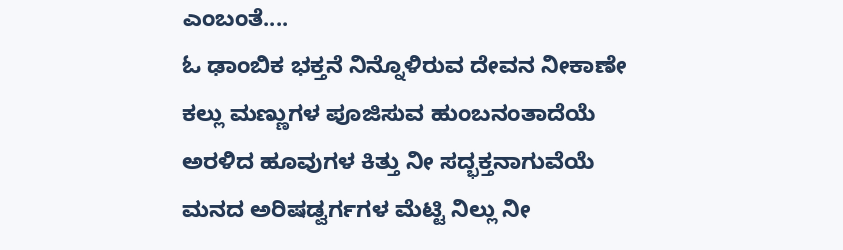ಎಂಬಂತೆ....
ಓ ಢಾಂಬಿಕ ಭಕ್ತನೆ ನಿನ್ನೊಳಿರುವ ದೇವನ ನೀಕಾಣೇ
ಕಲ್ಲು ಮಣ್ಣುಗಳ ಪೂಜಿಸುವ ಹುಂಬನಂತಾದೆಯೆ
ಅರಳಿದ ಹೂವುಗಳ ಕಿತ್ತು ನೀ ಸದ್ಭಕ್ತನಾಗುವೆಯೆ
ಮನದ ಅರಿಷಡ್ವರ್ಗಗಳ ಮೆಟ್ಟಿ ನಿಲ್ಲು ನೀ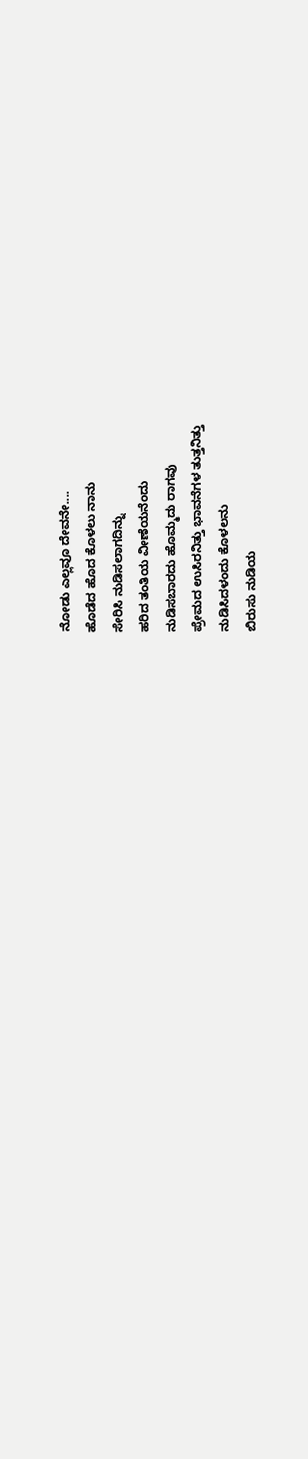ನೋಡು ಎಲ್ಲವೂ ದೇವನೇ....
ಹೊಡೆದ ಹೊದ ಕೊಳಲು ನಾನು
ಸೇರಿಸಿ ನುಡಿಸಲಾಗದಿನ್ನು
ಹರಿದ ತಂತಿಯ ವೀಣೆಯನೆಂದು
ನುಡಿಸಬಾರದು ಹೊಮ್ಮದು ರಾಗವು
ಪ್ರೇಮದ ಉಸಿರನಿತ್ತು ಭಾವನೆಗಳ ತುತ್ತನಿತ್ತು
ನುಡಿಸಿದಳಂದು ಕೊಳಲನು
ಬಿರುಸು ನುಡಿಯ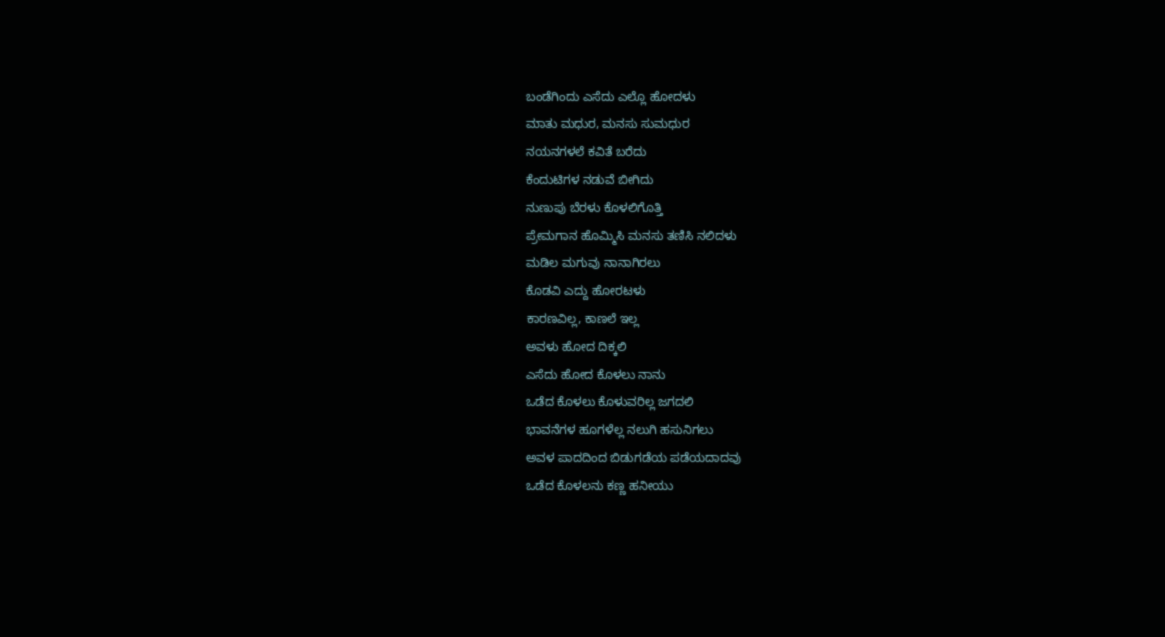ಬಂಡೆಗಿಂದು ಎಸೆದು ಎಲ್ಲೊ ಹೋದಳು
ಮಾತು ಮಧುರ, ಮನಸು ಸುಮಧುರ
ನಯನಗಳಲೆ ಕವಿತೆ ಬರೆದು
ಕೆಂದುಟಿಗಳ ನಡುವೆ ಬೀಗಿದು
ನುಣುಪು ಬೆರಳು ಕೊಳಲಿಗೊತ್ತಿ
ಪ್ರೇಮಗಾನ ಹೊಮ್ಮಿಸಿ ಮನಸು ತಣಿಸಿ ನಲಿದಳು
ಮಡಿಲ ಮಗುವು ನಾನಾಗಿರಲು
ಕೊಡವಿ ಎದ್ದು ಹೋರಟಳು
ಕಾರಣವಿಲ್ಲ, ಕಾಣಲೆ ಇಲ್ಲ
ಅವಳು ಹೋದ ದಿಕ್ಕಲಿ
ಎಸೆದು ಹೋದ ಕೊಳಲು ನಾನು
ಒಡೆದ ಕೊಳಲು ಕೊಳುವರಿಲ್ಲ ಜಗದಲಿ
ಭಾವನೆಗಳ ಹೂಗಳೆಲ್ಲ ನಲುಗಿ ಹಸುನಿಗಲು
ಅವಳ ಪಾದದಿಂದ ಬಿಡುಗಡೆಯ ಪಡೆಯದಾದವು
ಒಡೆದ ಕೊಳಲನು ಕಣ್ಣ ಹನೀಯು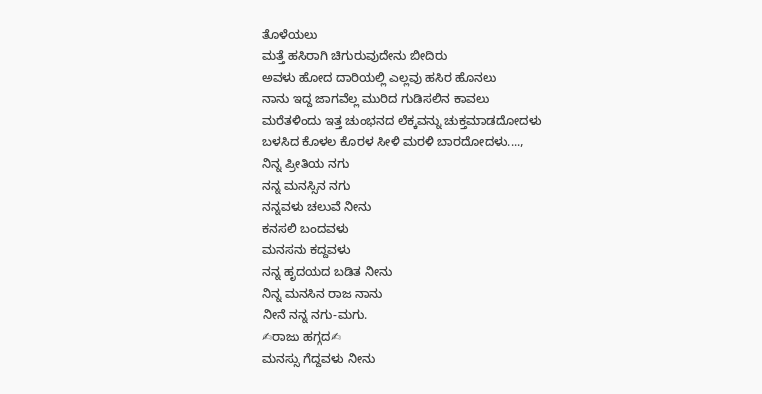ತೊಳೆಯಲು
ಮತ್ತೆ ಹಸಿರಾಗಿ ಚಿಗುರುವುದೇನು ಬೀದಿರು
ಅವಳು ಹೋದ ದಾರಿಯಲ್ಲಿ ಎಲ್ಲವು ಹಸಿರ ಹೊನಲು
ನಾನು ಇದ್ದ ಜಾಗವೆಲ್ಲ ಮುರಿದ ಗುಡಿಸಲಿನ ಕಾವಲು
ಮರೆತಳಿಂದು ಇತ್ತ ಚುಂಭನದ ಲೆಕ್ಕವನ್ನು ಚುಕ್ತಮಾಡದೋದಳು
ಬಳಸಿದ ಕೊಳಲ ಕೊರಳ ಸೀಳಿ ಮರಳಿ ಬಾರದೋದಳು....,
ನಿನ್ನ ಪ್ರೀತಿಯ ನಗು
ನನ್ನ ಮನಸ್ಸಿನ ನಗು
ನನ್ನವಳು ಚಲುವೆ ನೀನು
ಕನಸಲಿ ಬಂದವಳು
ಮನಸನು ಕದ್ದವಳು
ನನ್ನ ಹೃದಯದ ಬಡಿತ ನೀನು
ನಿನ್ನ ಮನಸಿನ ರಾಜ ನಾನು
ನೀನೆ ನನ್ನ ನಗು-ಮಗು.
✍ರಾಜು ಹಗ್ಗದ✍
ಮನಸ್ಸು ಗೆದ್ದವಳು ನೀನು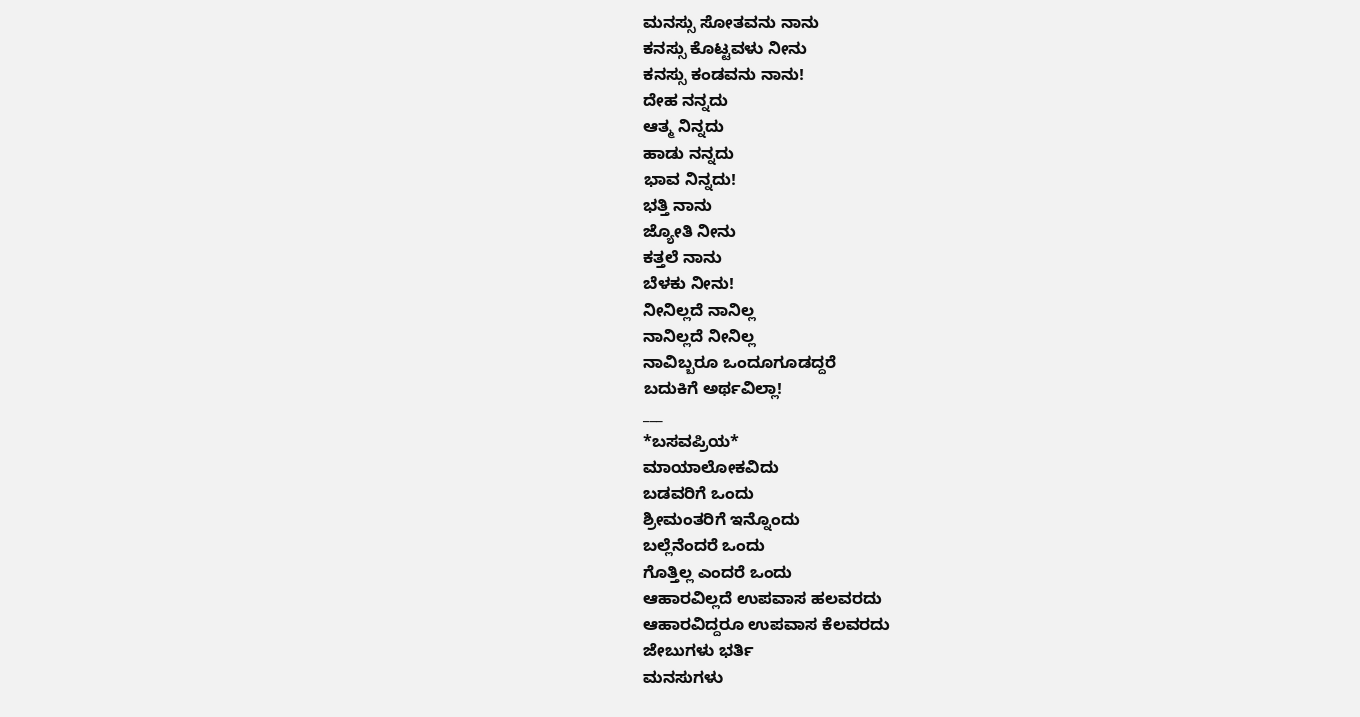ಮನಸ್ಸು ಸೋತವನು ನಾನು
ಕನಸ್ಸು ಕೊಟ್ಟವಳು ನೀನು
ಕನಸ್ಸು ಕಂಡವನು ನಾನು!
ದೇಹ ನನ್ನದು
ಆತ್ಮ ನಿನ್ನದು
ಹಾಡು ನನ್ನದು
ಭಾವ ನಿನ್ನದು!
ಭತ್ತಿ ನಾನು
ಜ್ಯೋತಿ ನೀನು
ಕತ್ತಲೆ ನಾನು
ಬೆಳಕು ನೀನು!
ನೀನಿಲ್ಲದೆ ನಾನಿಲ್ಲ
ನಾನಿಲ್ಲದೆ ನೀನಿಲ್ಲ
ನಾವಿಬ್ಬರೂ ಒಂದೂಗೂಡದ್ದರೆ
ಬದುಕಿಗೆ ಅರ್ಥವಿಲ್ಲಾ!
___
*ಬಸವಪ್ರಿಯ*
ಮಾಯಾಲೋಕವಿದು
ಬಡವರಿಗೆ ಒಂದು
ಶ್ರೀಮಂತರಿಗೆ ಇನ್ನೊಂದು
ಬಲ್ಲೆನೆಂದರೆ ಒಂದು
ಗೊತ್ತಿಲ್ಲ ಎಂದರೆ ಒಂದು
ಆಹಾರವಿಲ್ಲದೆ ಉಪವಾಸ ಹಲವರದು
ಆಹಾರವಿದ್ದರೂ ಉಪವಾಸ ಕೆಲವರದು
ಜೇಬುಗಳು ಭರ್ತಿ
ಮನಸುಗಳು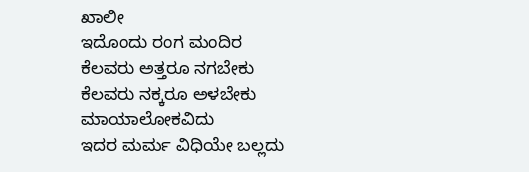ಖಾಲೀ
ಇದೊಂದು ರಂಗ ಮಂದಿರ
ಕೆಲವರು ಅತ್ತರೂ ನಗಬೇಕು
ಕೆಲವರು ನಕ್ಕರೂ ಅಳಬೇಕು
ಮಾಯಾಲೋಕವಿದು
ಇದರ ಮರ್ಮ ವಿಧಿಯೇ ಬಲ್ಲದು